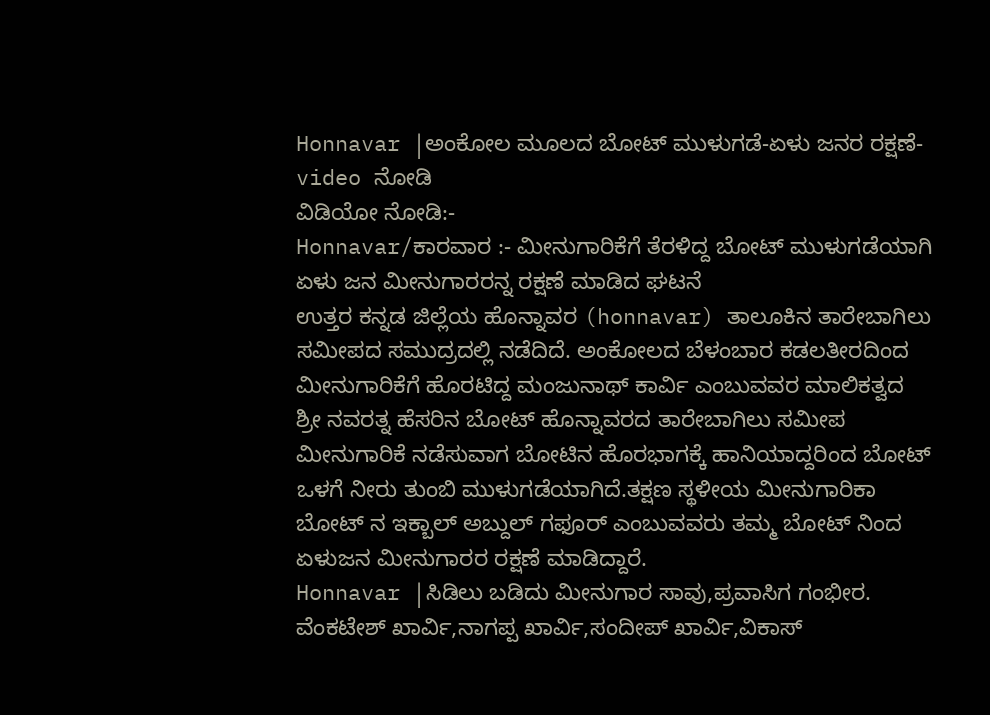Honnavar |ಅಂಕೋಲ ಮೂಲದ ಬೋಟ್ ಮುಳುಗಡೆ-ಏಳು ಜನರ ರಕ್ಷಣೆ-video ನೋಡಿ
ವಿಡಿಯೋ ನೋಡಿ:-
Honnavar/ಕಾರವಾರ :- ಮೀನುಗಾರಿಕೆಗೆ ತೆರಳಿದ್ದ ಬೋಟ್ ಮುಳುಗಡೆಯಾಗಿ ಏಳು ಜನ ಮೀನುಗಾರರನ್ನ ರಕ್ಷಣೆ ಮಾಡಿದ ಘಟನೆ
ಉತ್ತರ ಕನ್ನಡ ಜಿಲ್ಲೆಯ ಹೊನ್ನಾವರ (honnavar) ತಾಲೂಕಿನ ತಾರೇಬಾಗಿಲು ಸಮೀಪದ ಸಮುದ್ರದಲ್ಲಿ ನಡೆದಿದೆ. ಅಂಕೋಲದ ಬೆಳಂಬಾರ ಕಡಲತೀರದಿಂದ ಮೀನುಗಾರಿಕೆಗೆ ಹೊರಟಿದ್ದ ಮಂಜುನಾಥ್ ಕಾರ್ವಿ ಎಂಬುವವರ ಮಾಲಿಕತ್ವದ ಶ್ರೀ ನವರತ್ನ ಹೆಸರಿನ ಬೋಟ್ ಹೊನ್ನಾವರದ ತಾರೇಬಾಗಿಲು ಸಮೀಪ ಮೀನುಗಾರಿಕೆ ನಡೆಸುವಾಗ ಬೋಟಿನ ಹೊರಭಾಗಕ್ಕೆ ಹಾನಿಯಾದ್ದರಿಂದ ಬೋಟ್ ಒಳಗೆ ನೀರು ತುಂಬಿ ಮುಳುಗಡೆಯಾಗಿದೆ.ತಕ್ಷಣ ಸ್ಥಳೀಯ ಮೀನುಗಾರಿಕಾ ಬೋಟ್ ನ ಇಕ್ಬಾಲ್ ಅಬ್ದುಲ್ ಗಫೂರ್ ಎಂಬುವವರು ತಮ್ಮ ಬೋಟ್ ನಿಂದ ಏಳುಜನ ಮೀನುಗಾರರ ರಕ್ಷಣೆ ಮಾಡಿದ್ದಾರೆ.
Honnavar |ಸಿಡಿಲು ಬಡಿದು ಮೀನುಗಾರ ಸಾವು,ಪ್ರವಾಸಿಗ ಗಂಭೀರ.
ವೆಂಕಟೇಶ್ ಖಾರ್ವಿ,ನಾಗಪ್ಪ ಖಾರ್ವಿ,ಸಂದೀಪ್ ಖಾರ್ವಿ,ವಿಕಾಸ್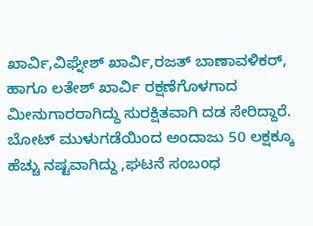ಖಾರ್ವಿ,ವಿಘ್ನೇಶ್ ಖಾರ್ವಿ,ರಜತ್ ಬಾಣಾವಳಿಕರ್, ಹಾಗೂ ಲತೇಶ್ ಖಾರ್ವಿ ರಕ್ಷಣೆಗೊಳಗಾದ ಮೀನುಗಾರರಾಗಿದ್ದು ಸುರಕ್ಷಿತವಾಗಿ ದಡ ಸೇರಿದ್ದಾರೆ. ಬೋಟ್ ಮುಳುಗಡೆಯಿಂದ ಅಂದಾಜು 50 ಲಕ್ಷಕ್ಕೂ ಹೆಚ್ಚು ನಷ್ಟವಾಗಿದ್ದು ,ಘಟನೆ ಸಂಬಂಧ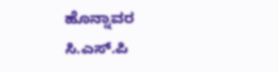ಹೊನ್ನಾವರ ಸಿ.ಎಸ್.ಪಿ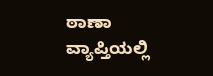ಠಾಣಾ ವ್ಯಾಪ್ತಿಯಲ್ಲಿ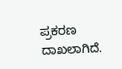ಪ್ರಕರಣ ದಾಖಲಾಗಿದೆ.